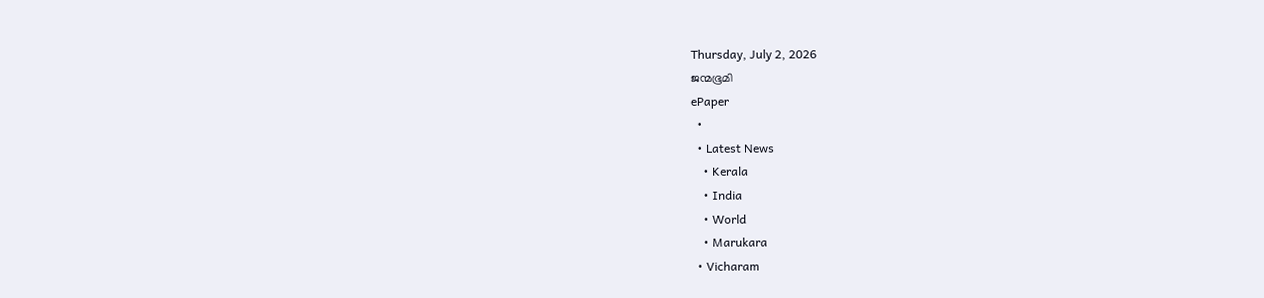Thursday, July 2, 2026
ജന്മഭൂമി
ePaper
  •
  • Latest News
    • Kerala
    • India
    • World
    • Marukara
  • Vicharam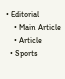• Editorial
    • Main Article
    • Article
  • Sports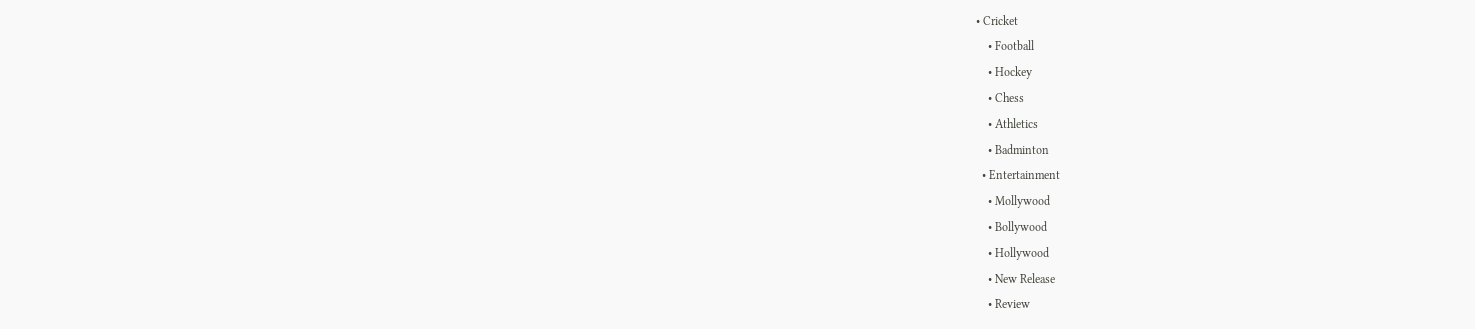• Cricket
    • Football
    • Hockey
    • Chess
    • Athletics
    • Badminton
  • Entertainment
    • Mollywood
    • Bollywood
    • Hollywood
    • New Release
    • Review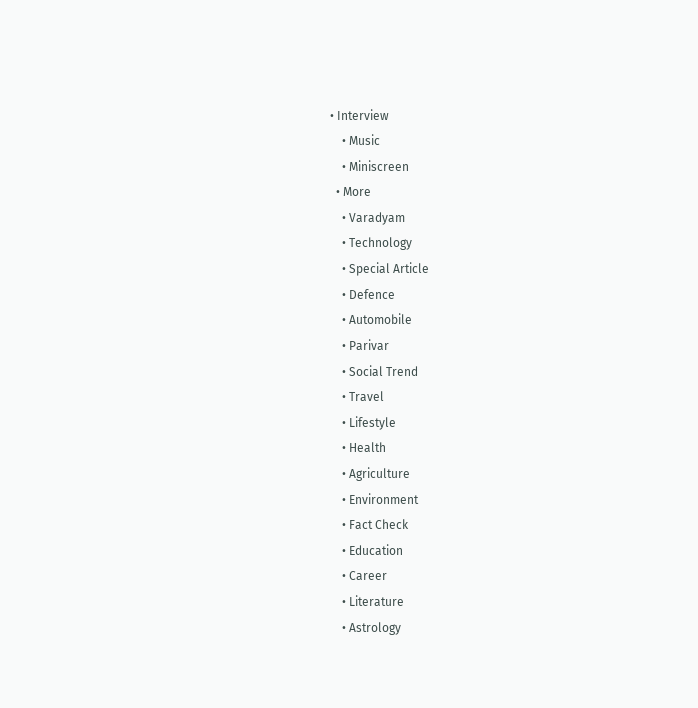• Interview
    • Music
    • Miniscreen
  • More
    • Varadyam
    • Technology
    • Special Article
    • Defence
    • Automobile
    • Parivar
    • Social Trend
    • Travel
    • Lifestyle
    • Health
    • Agriculture
    • Environment
    • Fact Check
    • Education
    • Career
    • Literature
    • Astrology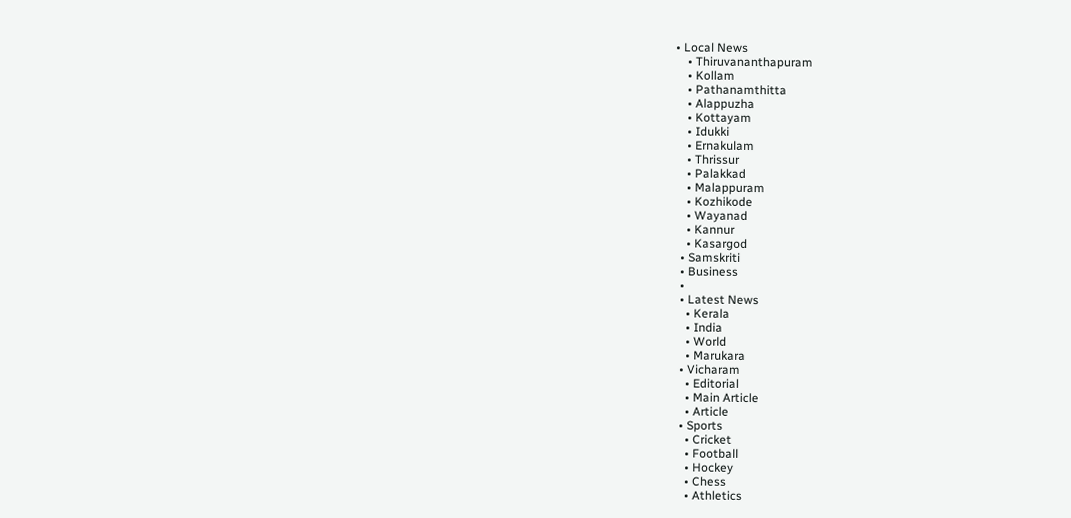• Local News
    • Thiruvananthapuram
    • Kollam
    • Pathanamthitta
    • Alappuzha
    • Kottayam
    • Idukki
    • Ernakulam
    • Thrissur
    • Palakkad
    • Malappuram
    • Kozhikode
    • Wayanad
    • Kannur
    • Kasargod
  • Samskriti
  • Business
  •
  • Latest News
    • Kerala
    • India
    • World
    • Marukara
  • Vicharam
    • Editorial
    • Main Article
    • Article
  • Sports
    • Cricket
    • Football
    • Hockey
    • Chess
    • Athletics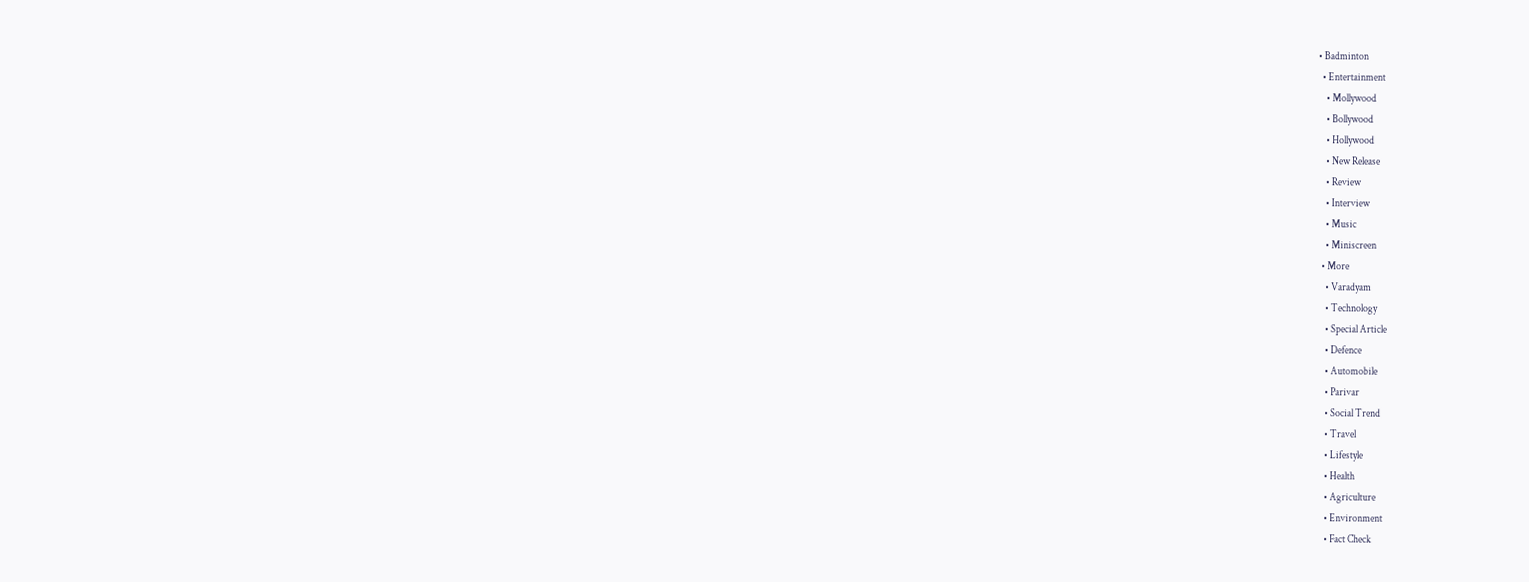• Badminton
  • Entertainment
    • Mollywood
    • Bollywood
    • Hollywood
    • New Release
    • Review
    • Interview
    • Music
    • Miniscreen
  • More
    • Varadyam
    • Technology
    • Special Article
    • Defence
    • Automobile
    • Parivar
    • Social Trend
    • Travel
    • Lifestyle
    • Health
    • Agriculture
    • Environment
    • Fact Check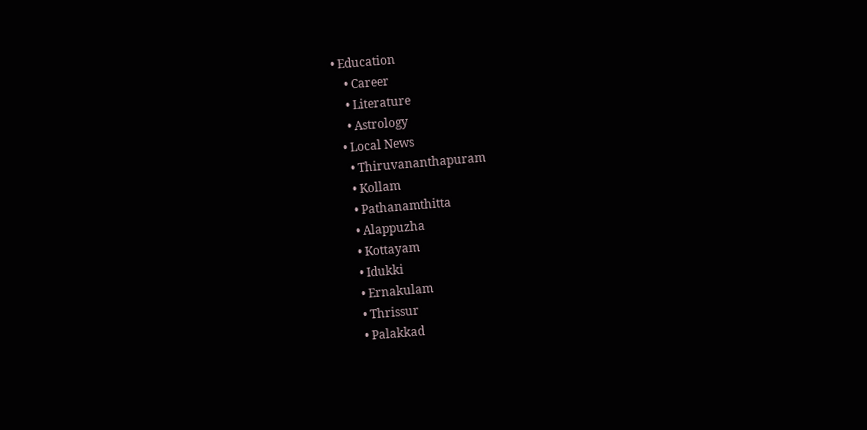• Education
    • Career
    • Literature
    • Astrology
  • Local News
    • Thiruvananthapuram
    • Kollam
    • Pathanamthitta
    • Alappuzha
    • Kottayam
    • Idukki
    • Ernakulam
    • Thrissur
    • Palakkad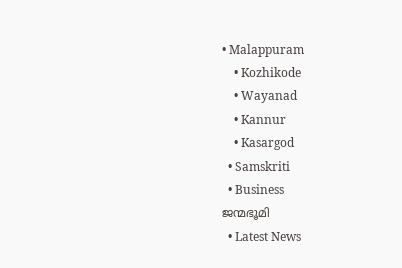• Malappuram
    • Kozhikode
    • Wayanad
    • Kannur
    • Kasargod
  • Samskriti
  • Business
ജന്മഭൂമി
  • Latest News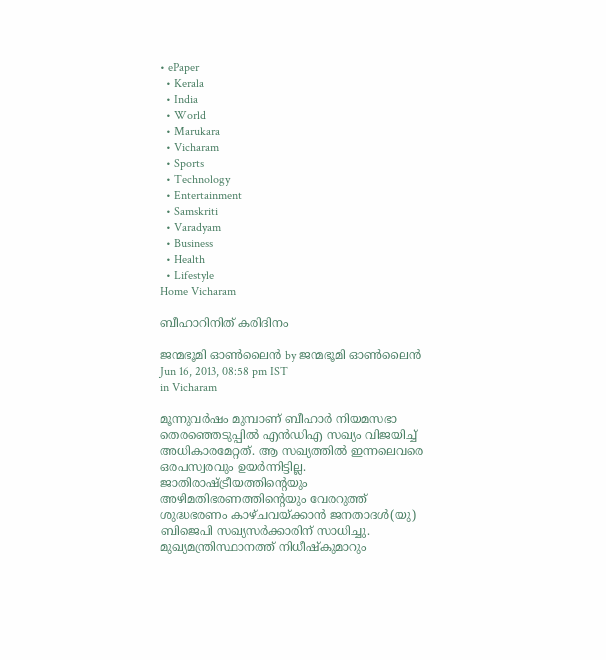• ePaper
  • Kerala
  • India
  • World
  • Marukara
  • Vicharam
  • Sports
  • Technology
  • Entertainment
  • Samskriti
  • Varadyam
  • Business
  • Health
  • Lifestyle
Home Vicharam

ബീഹാറിനിത്‌ കരിദിനം

ജന്മഭൂമി ഓണ്‍ലൈന്‍ by ജന്മഭൂമി ഓണ്‍ലൈന്‍
Jun 16, 2013, 08:58 pm IST
in Vicharam

മൂന്നുവര്‍ഷം മുമ്പാണ്‌ ബീഹാര്‍ നിയമസഭാ തെരഞ്ഞെടുപ്പില്‍ എന്‍ഡിഎ സഖ്യം വിജയിച്ച്‌ അധികാരമേറ്റത്‌. ആ സഖ്യത്തില്‍ ഇന്നലെവരെ ഒരപസ്വരവും ഉയര്‍ന്നിട്ടില്ല. ജാതിരാഷ്‌ട്രീയത്തിന്റെയും അഴിമതിഭരണത്തിന്റെയും വേരറുത്ത്‌ ശുദ്ധഭരണം കാഴ്ചവയ്‌ക്കാന്‍ ജനതാദള്‍(യു) ബിജെപി സഖ്യസര്‍ക്കാരിന്‌ സാധിച്ചു. മുഖ്യമന്ത്രിസ്ഥാനത്ത്‌ നിധീഷ്കുമാറും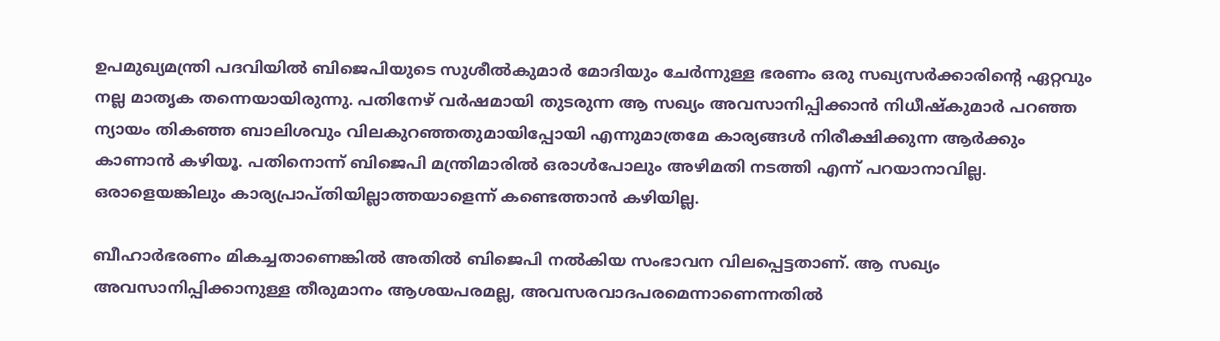ഉപമുഖ്യമന്ത്രി പദവിയില്‍ ബിജെപിയുടെ സുശീല്‍കുമാര്‍ മോദിയും ചേര്‍ന്നുള്ള ഭരണം ഒരു സഖ്യസര്‍ക്കാരിന്റെ ഏറ്റവും നല്ല മാതൃക തന്നെയായിരുന്നു. പതിനേഴ്‌ വര്‍ഷമായി തുടരുന്ന ആ സഖ്യം അവസാനിപ്പിക്കാന്‍ നിധീഷ്കുമാര്‍ പറഞ്ഞ ന്യായം തികഞ്ഞ ബാലിശവും വിലകുറഞ്ഞതുമായിപ്പോയി എന്നുമാത്രമേ കാര്യങ്ങള്‍ നിരീക്ഷിക്കുന്ന ആര്‍ക്കും കാണാന്‍ കഴിയൂ. പതിനൊന്ന്‌ ബിജെപി മന്ത്രിമാരില്‍ ഒരാള്‍പോലും അഴിമതി നടത്തി എന്ന്‌ പറയാനാവില്ല. ഒരാളെയങ്കിലും കാര്യപ്രാപ്തിയില്ലാത്തയാളെന്ന്‌ കണ്ടെത്താന്‍ കഴിയില്ല.

ബീഹാര്‍ഭരണം മികച്ചതാണെങ്കില്‍ അതില്‍ ബിജെപി നല്‍കിയ സംഭാവന വിലപ്പെട്ടതാണ്‌. ആ സഖ്യം അവസാനിപ്പിക്കാനുള്ള തീരുമാനം ആശയപരമല്ല, അവസരവാദപരമെന്നാണെന്നതില്‍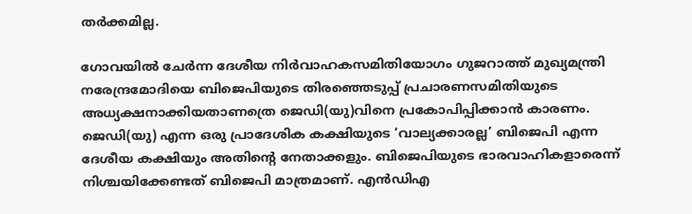തര്‍ക്കമില്ല.

ഗോവയില്‍ ചേര്‍ന്ന ദേശീയ നിര്‍വാഹകസമിതിയോഗം ഗുജറാത്ത്‌ മുഖ്യമന്ത്രി നരേന്ദ്രമോദിയെ ബിജെപിയുടെ തിരഞ്ഞെടുപ്പ്‌ പ്രചാരണസമിതിയുടെ അധ്യക്ഷനാക്കിയതാണത്രെ ജെഡി(യു)വിനെ പ്രകോപിപ്പിക്കാന്‍ കാരണം. ജെഡി(യു) എന്ന ഒരു പ്രാദേശിക കക്ഷിയുടെ ‘വാല്യക്കാരല്ല’ ബിജെപി എന്ന ദേശീയ കക്ഷിയും അതിന്റെ നേതാക്കളും. ബിജെപിയുടെ ഭാരവാഹികളാരെന്ന്‌ നിശ്ചയിക്കേണ്ടത്‌ ബിജെപി മാത്രമാണ്‌. എന്‍ഡിഎ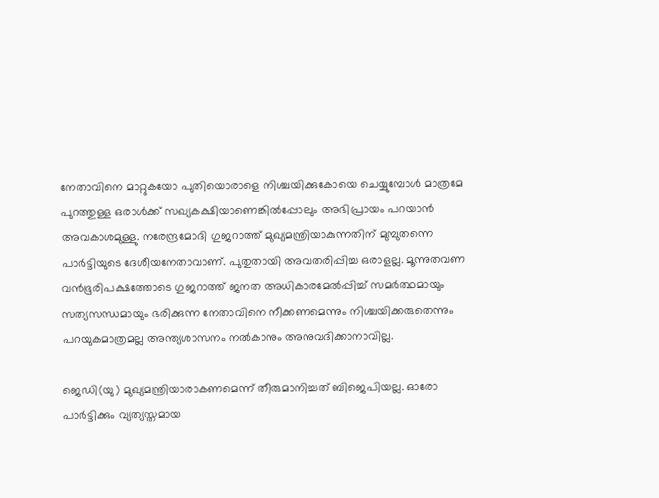നേതാവിനെ മാറ്റുകയോ പുതിയൊരാളെ നിശ്ചയിക്കുകോയെ ചെയ്യുമ്പോള്‍ മാത്രമേ പുറത്തുള്ള ഒരാള്‍ക്ക്‌ സഖ്യകക്ഷിയാണെങ്കില്‍പ്പോലും അഭിപ്രായം പറയാന്‍ അവകാശമുള്ളു. നരേന്ദ്രമോദി ഗുജറാത്ത്‌ മുഖ്യമന്ത്രിയാകുന്നതിന്‌ മുമ്പുതന്നെ പാര്‍ട്ടിയുടെ ദേശീയനേതാവാണ്‌. പുതുതായി അവതരിപ്പിച്ച ഒരാളല്ല. മൂന്നുതവണ വന്‍ഭൂരിപക്ഷത്തോടെ ഗുജറാത്ത്‌ ജനത അധികാരമേല്‍പ്പിച്ച്‌ സമര്‍ത്ഥമായും സത്യസന്ധമായും ഭരിക്കുന്ന നേതാവിനെ നീക്കണമെന്നും നിശ്ചയിക്കരുതെന്നും പറയുകമാത്രമല്ല അന്ത്യശാസനം നല്‍കാനും അനുവദിക്കാനാവില്ല.

ജെഡി(യു) മുഖ്യമന്ത്രിയാരാകണമെന്ന്‌ തീരുമാനിച്ചത്‌ ബിജെപിയല്ല. ഓരോ പാര്‍ട്ടിക്കും വ്യത്യസ്തമായ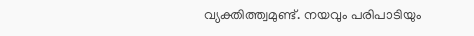വ്യക്തിത്ത്വമുണ്ട്‌. നയവും പരിപാടിയും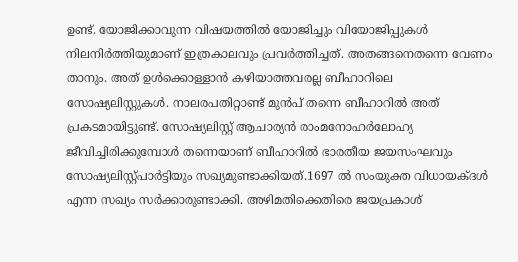ഉണ്ട്‌. യോജിക്കാവുന്ന വിഷയത്തില്‍ യോജിച്ചും വിയോജിപ്പുകള്‍ നിലനിര്‍ത്തിയുമാണ്‌ ഇത്രകാലവും പ്രവര്‍ത്തിച്ചത്‌. അതങ്ങനെതന്നെ വേണം താനും. അത്‌ ഉള്‍ക്കൊള്ളാന്‍ കഴിയാത്തവരല്ല ബീഹാറിലെ സോഷ്യലിസ്റ്റുകള്‍. നാലരപതിറ്റാണ്ട്‌ മുന്‍പ്‌ തന്നെ ബീഹാറില്‍ അത്‌ പ്രകടമായിട്ടുണ്ട്‌. സോഷ്യലിസ്റ്റ്‌ ആചാര്യന്‍ രാംമനോഹര്‍ലോഹ്യ ജീവിച്ചിരിക്കുമ്പോള്‍ തന്നെയാണ്‌ ബീഹാറില്‍ ഭാരതീയ ജയസംഘവും സോഷ്യലിസ്റ്റ്പാര്‍ട്ടിയും സഖ്യമുണ്ടാക്കിയത്‌.1697 ല്‍ സംയുക്ത വിധായക്ദള്‍ എന്ന സഖ്യം സര്‍ക്കാരുണ്ടാക്കി. അഴിമതിക്കെതിരെ ജയപ്രകാശ്‌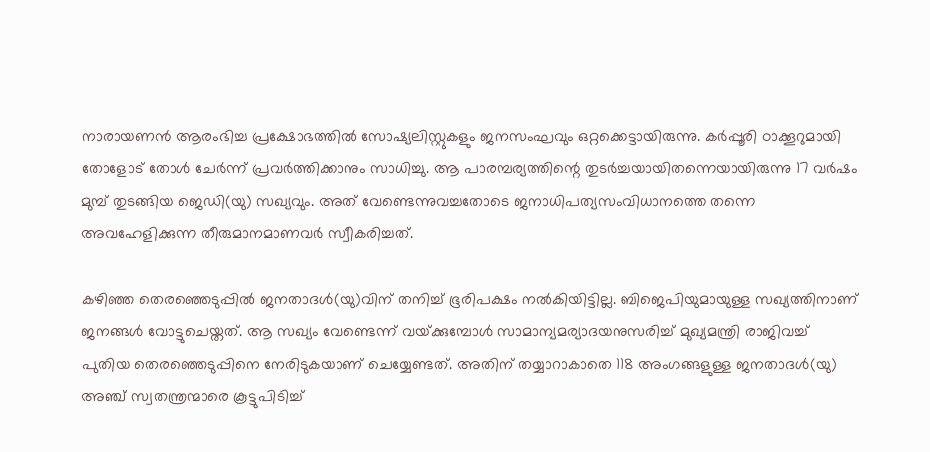നാരായണന്‍ ആരംഭിച്ച പ്രക്ഷോഭത്തില്‍ സോഷ്യലിസ്റ്റുകളും ജനസംഘവും ഒറ്റക്കെട്ടായിരുന്നു. കര്‍പ്പൂരി ഠാക്കൂറുമായി തോളോട്‌ തോള്‍ ചേര്‍ന്ന്‌ പ്രവര്‍ത്തിക്കാനും സാധിച്ചു. ആ പാരമ്പര്യത്തിന്റെ തുടര്‍ച്ചയായിതന്നെയായിരുന്നു 17 വര്‍ഷം മുമ്പ്‌ തുടങ്ങിയ ജെഡി(യു) സഖ്യവും. അത്‌ വേണ്ടെന്നുവച്ചതോടെ ജനാധിപത്യസംവിധാനത്തെ തന്നെ അവഹേളിക്കുന്ന തീരുമാനമാണവര്‍ സ്വീകരിച്ചത്‌.

കഴിഞ്ഞ തെരഞ്ഞെടുപ്പില്‍ ജനതാദള്‍(യു)വിന്‌ തനിച്ച്‌ ഭൂരിപക്ഷം നല്‍കിയിട്ടില്ല. ബിജെപിയുമായുള്ള സഖ്യത്തിനാണ്‌ ജനങ്ങള്‍ വോട്ടുചെയ്തത്‌. ആ സഖ്യം വേണ്ടെന്ന്‌ വയ്‌ക്കുമ്പോള്‍ സാമാന്യമര്യാദയനുസരിച്ച്‌ മുഖ്യമന്ത്രി രാജിവച്ച്‌ പുതിയ തെരഞ്ഞെടുപ്പിനെ നേരിടുകയാണ്‌ ചെയ്യേണ്ടത്‌. അതിന്‌ തയ്യാറാകാതെ 118 അംഗങ്ങളുള്ള ജനതാദള്‍(യു) അഞ്ച്‌ സ്വതന്ത്രന്മാരെ കൂട്ടുപിടിച്ച്‌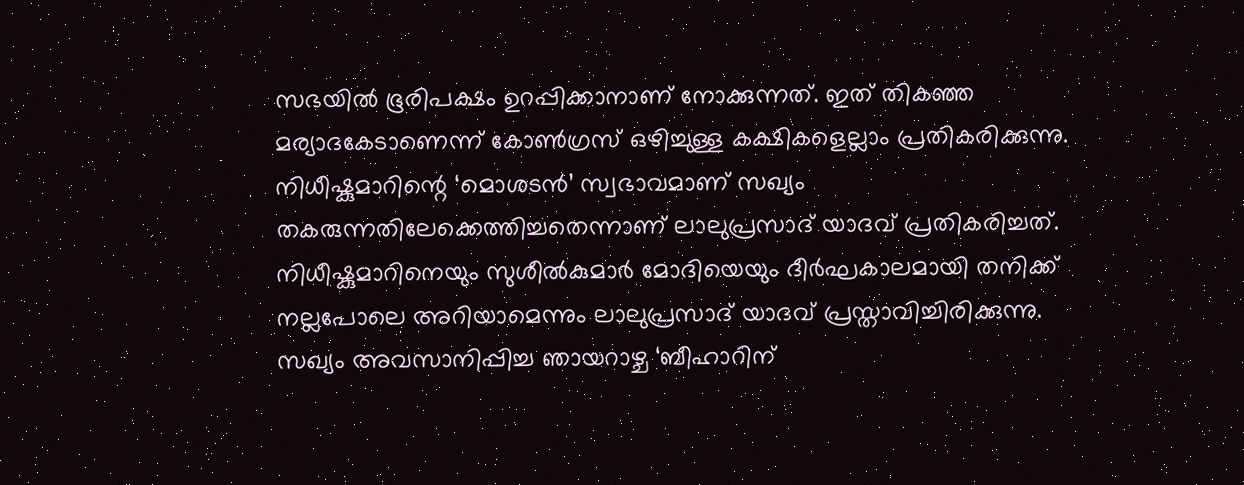സഭയില്‍ ഭൂരിപക്ഷം ഉറപ്പിക്കാനാണ്‌ നോക്കുന്നത്‌. ഇത്‌ തികഞ്ഞ മര്യാദകേടാണെന്ന്‌ കോണ്‍ഗ്രസ്‌ ഒഴിച്ചുള്ള കക്ഷികളെല്ലാം പ്രതികരിക്കുന്നു. നിധീഷ്കുമാറിന്റെ ‘മൊശടന്‍’ സ്വഭാവമാണ്‌ സഖ്യം തകരുന്നതിലേക്കെത്തിച്ചതെന്നാണ്‌ ലാലുപ്രസാദ്‌ യാദവ്‌ പ്രതികരിച്ചത്‌. നിധീഷ്കുമാറിനെയും സുശീല്‍കുമാര്‍ മോദിയെയും ദീര്‍ഘകാലമായി തനിക്ക്‌ നല്ലപോലെ അറിയാമെന്നും ലാലുപ്രസാദ്‌ യാദവ്‌ പ്രസ്താവിച്ചിരിക്കുന്നു. സഖ്യം അവസാനിപ്പിച്ച ഞായറാഴ്ച ‘ബീഹാറിന്‌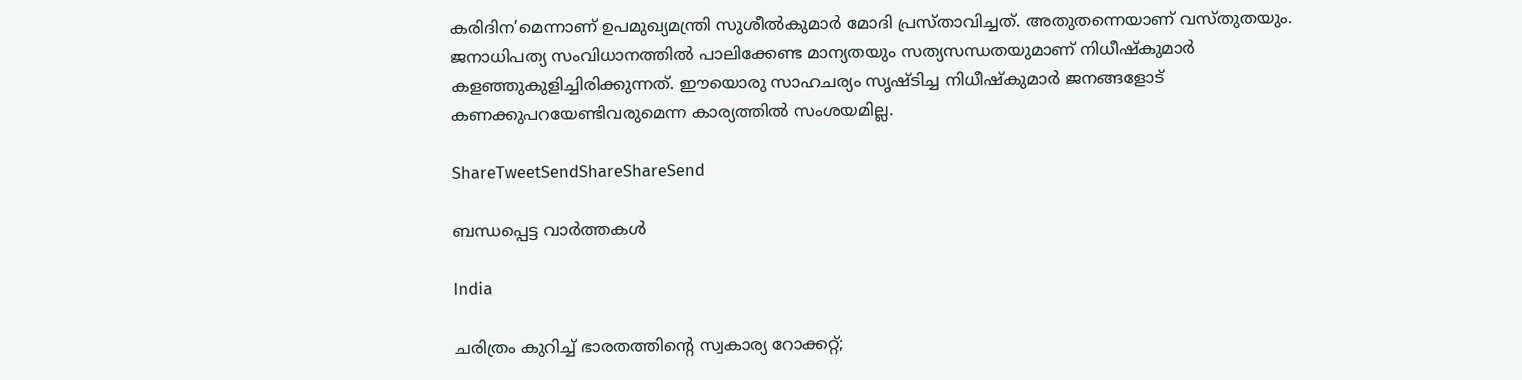കരിദിന’മെന്നാണ്‌ ഉപമുഖ്യമന്ത്രി സുശീല്‍കുമാര്‍ മോദി പ്രസ്താവിച്ചത്‌. അതുതന്നെയാണ്‌ വസ്തുതയും. ജനാധിപത്യ സംവിധാനത്തില്‍ പാലിക്കേണ്ട മാന്യതയും സത്യസന്ധതയുമാണ്‌ നിധീഷ്കുമാര്‍ കളഞ്ഞുകുളിച്ചിരിക്കുന്നത്‌. ഈയൊരു സാഹചര്യം സൃഷ്ടിച്ച നിധീഷ്കുമാര്‍ ജനങ്ങളോട്‌ കണക്കുപറയേണ്ടിവരുമെന്ന കാര്യത്തില്‍ സംശയമില്ല.

ShareTweetSendShareShareSend

ബന്ധപ്പെട്ട വാര്‍ത്തകള്‍

India

ചരിത്രം കുറിച്ച് ഭാരതത്തിന്റെ സ്വകാര്യ റോക്കറ്റ്;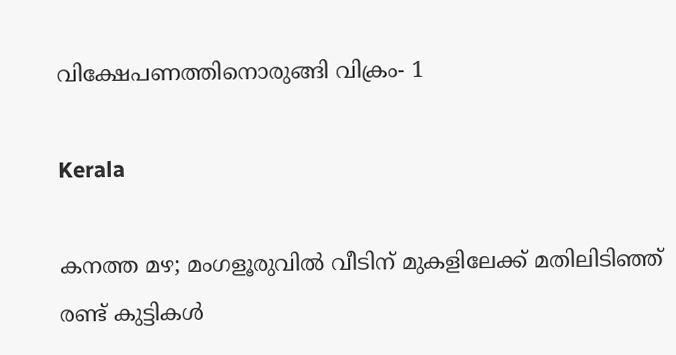വിക്ഷേപണത്തിനൊരുങ്ങി വിക്രം- 1

Kerala

കനത്ത മഴ; മംഗളൂരുവില്‍ വീടിന് മുകളിലേക്ക് മതിലിടിഞ്ഞ് രണ്ട് കുട്ടികള്‍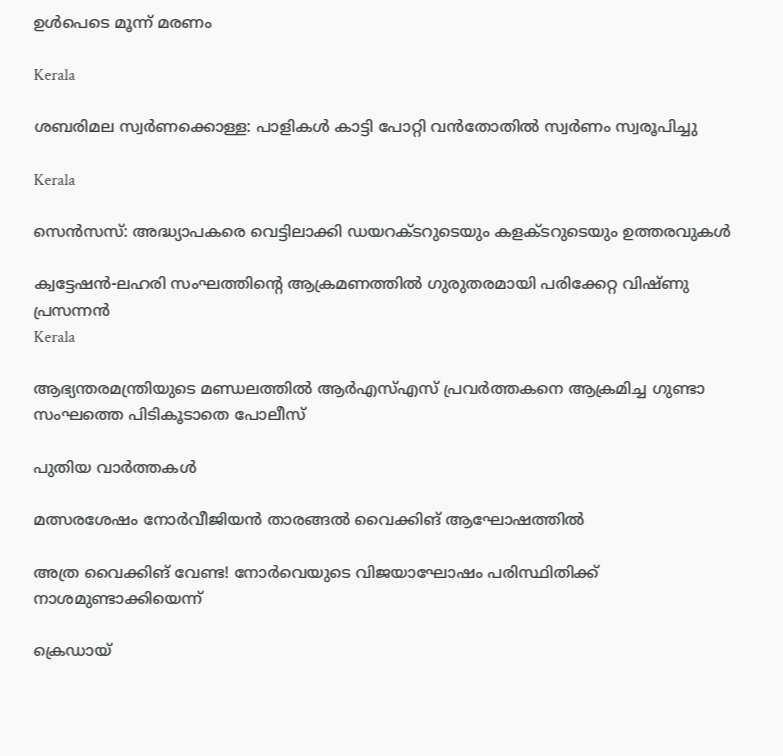ഉള്‍പെടെ മൂന്ന് മരണം

Kerala

ശബരിമല സ്വര്‍ണക്കൊള്ള: പാളികള്‍ കാട്ടി പോറ്റി വന്‍തോതില്‍ സ്വര്‍ണം സ്വരൂപിച്ചു

Kerala

സെന്‍സസ്: അദ്ധ്യാപകരെ വെട്ടിലാക്കി ഡയറക്ടറുടെയും കളക്ടറുടെയും ഉത്തരവുകള്‍

ക്വട്ടേഷന്‍-ലഹരി സംഘത്തിന്റെ ആക്രമണത്തില്‍ ഗുരുതരമായി പരിക്കേറ്റ വിഷ്ണു പ്രസന്നന്‍
Kerala

ആഭ്യന്തരമന്ത്രിയുടെ മണ്ഡലത്തില്‍ ആര്‍എസ്എസ് പ്രവര്‍ത്തകനെ ആക്രമിച്ച ഗുണ്ടാ സംഘത്തെ പിടികൂടാതെ പോലീസ്

പുതിയ വാര്‍ത്തകള്‍

മത്സരശേഷം നോര്‍വീജിയന്‍ താരങ്ങല്‍ വൈക്കിങ് ആഘോഷത്തില്‍

അത്ര വൈക്കിങ് വേണ്ട! നോര്‍വെയുടെ വിജയാഘോഷം പരിസ്ഥിതിക്ക് നാശമുണ്ടാക്കിയെന്ന്

ക്രെഡായ്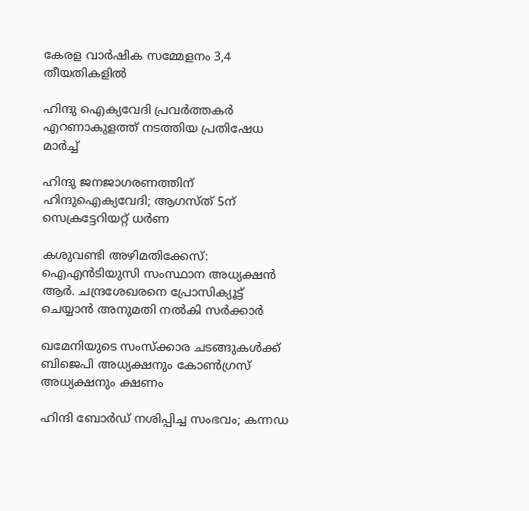കേരള വാര്‍ഷിക സമ്മേളനം 3,4 തീയതികളില്‍

ഹിന്ദു ഐക്യവേദി പ്രവര്‍ത്തകര്‍ എറണാകുളത്ത് നടത്തിയ പ്രതിഷേധ മാര്‍ച്ച്

ഹിന്ദു ജനജാഗരണത്തിന് ഹിന്ദുഐക്യവേദി; ആഗസ്ത് 5ന് സെക്രട്ടേറിയറ്റ് ധര്‍ണ

കശുവണ്ടി അഴിമതിക്കേസ്: ഐഎൻടിയുസി സംസ്ഥാന അധ്യക്ഷൻ ആര്‍. ചന്ദ്രശേഖരനെ പ്രോസിക്യൂട്ട് ചെയ്യാന്‍ അനുമതി നല്‍കി സര്‍ക്കാര്‍

ഖമേനിയുടെ സംസ്ക്കാര ചടങ്ങുകൾക്ക് ബിജെപി അധ്യക്ഷനും കോൺഗ്രസ് അധ്യക്ഷനും ക്ഷണം

ഹിന്ദി ബോർഡ് നശിപ്പിച്ച സംഭവം; കന്നഡ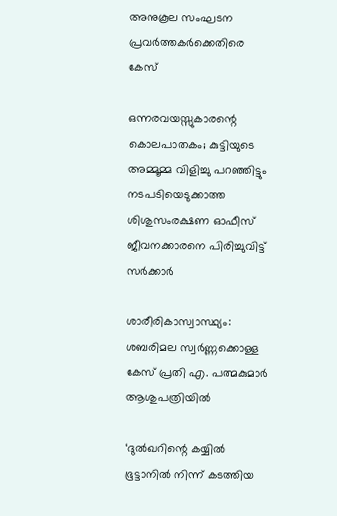അനുകൂല സംഘടന പ്രവർത്തകർക്കെതിരെ കേസ്

ഒന്നരവയസ്സുകാരന്റെ കൊലപാതകം; കുട്ടിയുടെ അമ്മൂമ്മ വിളിച്ചു പറഞ്ഞിട്ടും നടപടിയെടുക്കാത്ത ശിശുസംരക്ഷണ ഓഫീസ് ജീവനക്കാരനെ പിരിച്ചുവിട്ട് സർക്കാർ

ശാരീരികാസ്വാസ്ഥ്യം: ശബരിമല സ്വർണ്ണക്കൊള്ള കേസ് പ്രതി എ. പത്മകുമാർ ആശുപത്രിയിൽ

‘ദുല്‍ഖറിന്റെ കയ്യില്‍ ഭൂട്ടാനില്‍ നിന്ന് കടത്തിയ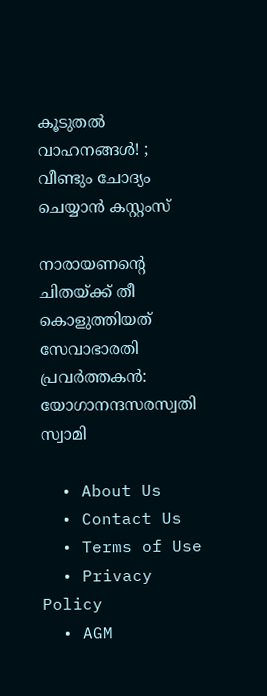കൂടുതല്‍ വാഹനങ്ങള്‍! ; വീണ്ടും ചോദ്യം ചെയ്യാൻ കസ്റ്റംസ്

നാരായണന്റെ ചിതയ്‌ക്ക് തീ കൊളുത്തിയത് സേവാഭാരതി പ്രവര്‍ത്തകന്‍: യോഗാനന്ദസരസ്വതി സ്വാമി

  • About Us
  • Contact Us
  • Terms of Use
  • Privacy Policy
  • AGM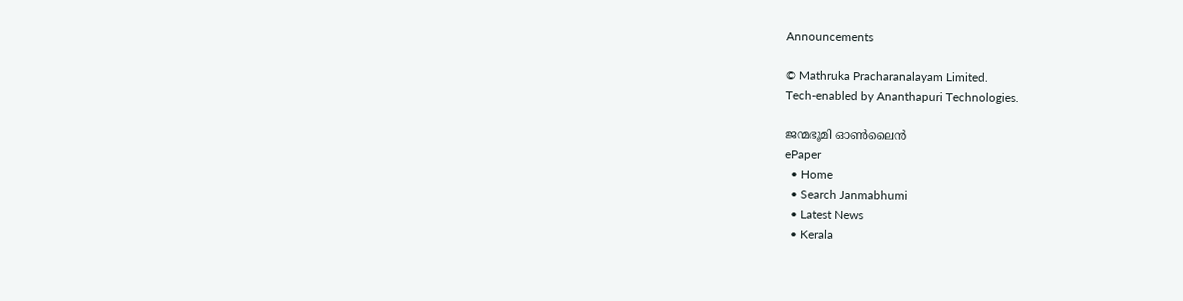Announcements

© Mathruka Pracharanalayam Limited.
Tech-enabled by Ananthapuri Technologies.

ജന്മഭൂമി ഓണ്‍ലൈന്‍
ePaper
  • Home
  • Search Janmabhumi
  • Latest News
  • Kerala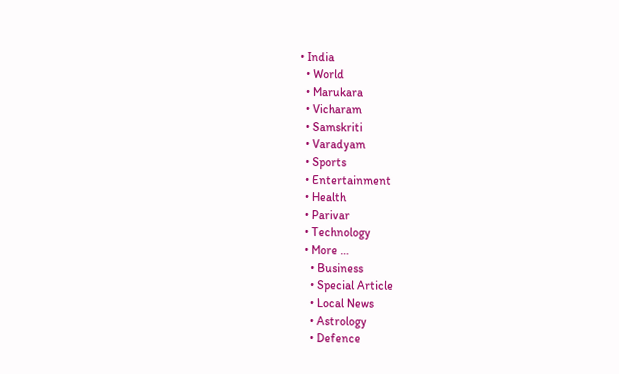• India
  • World
  • Marukara
  • Vicharam
  • Samskriti
  • Varadyam
  • Sports
  • Entertainment
  • Health
  • Parivar
  • Technology
  • More …
    • Business
    • Special Article
    • Local News
    • Astrology
    • Defence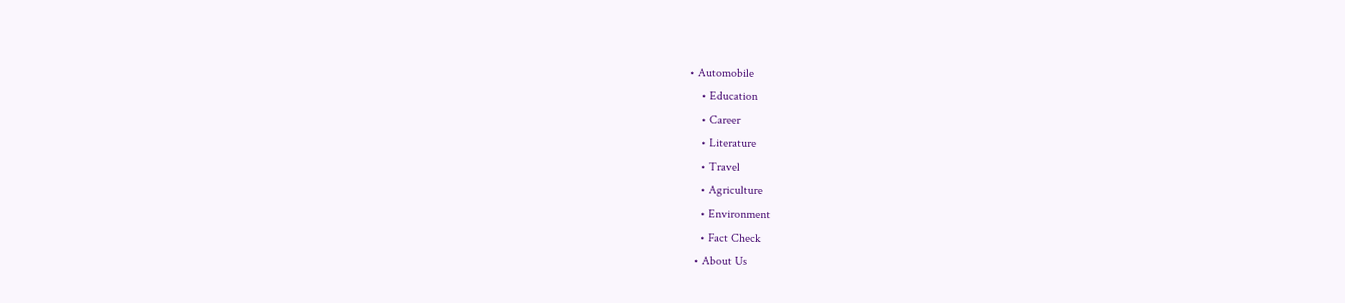• Automobile
    • Education
    • Career
    • Literature
    • Travel
    • Agriculture
    • Environment
    • Fact Check
  • About Us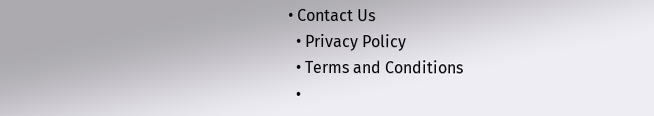• Contact Us
  • Privacy Policy
  • Terms and Conditions
  •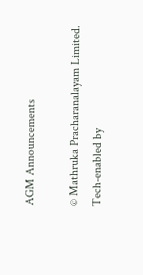AGM Announcements

© Mathruka Pracharanalayam Limited.
Tech-enabled by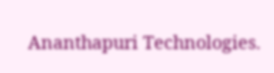Ananthapuri Technologies.